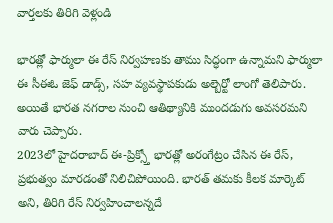వార్తలకు తిరిగి వెళ్లండి

భారత్లో ఫార్ములా ఈ రేస్ నిర్వహణకు తాము సిద్ధంగా ఉన్నామని ఫార్ములా ఈ సీఈఓ జెఫ్ డాడ్స్, సహ వ్యవస్థాపకుడు అల్బెర్టో లాంగో తెలిపారు. అయితే భారత నగరాల నుంచి ఆతిథ్యానికి ముందడుగు అవసరమని వారు చెప్పారు.
2023లో హైదరాబాద్ ఈ-ప్రిక్స్తో భారత్లో అరంగేట్రం చేసిన ఈ రేస్, ప్రభుత్వం మారడంతో నిలిచిపోయింది. భారత్ తమకు కీలక మార్కెట్ అని, తిరిగి రేస్ నిర్వహించాలన్నదే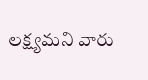లక్ష్యమని వారు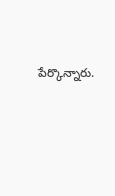పేర్కొన్నారు.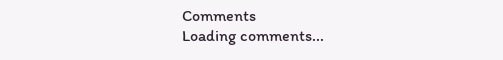Comments
Loading comments...